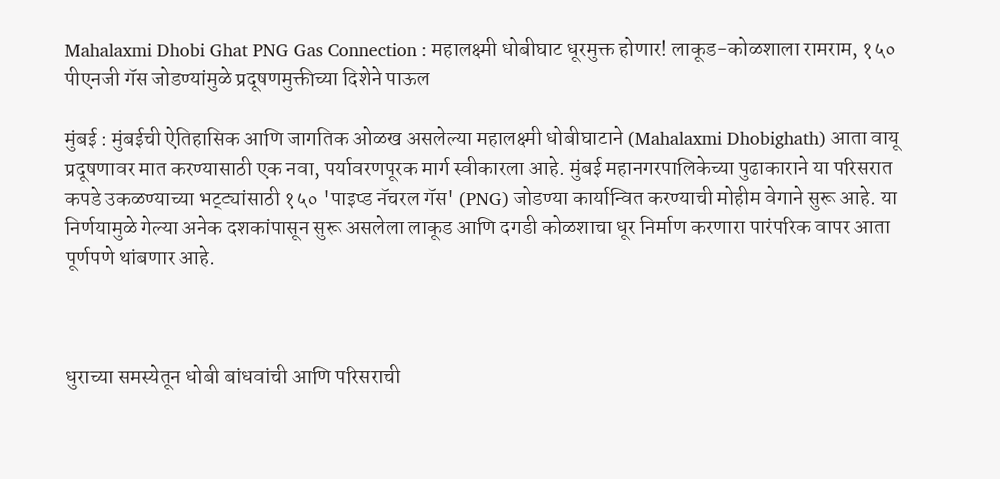Mahalaxmi Dhobi Ghat PNG Gas Connection : महालक्ष्मी धोबीघाट धूरमुक्त होणार! लाकूड-कोळशाला रामराम, १५० पीएनजी गॅस जोडण्यांमुळे प्रदूषणमुक्तीच्या दिशेने पाऊल

मुंबई : मुंबईची ऐतिहासिक आणि जागतिक ओळख असलेल्या महालक्ष्मी धोबीघाटाने (Mahalaxmi Dhobighath) आता वायू प्रदूषणावर मात करण्यासाठी एक नवा, पर्यावरणपूरक मार्ग स्वीकारला आहे. मुंबई महानगरपालिकेच्या पुढाकाराने या परिसरात कपडे उकळण्याच्या भट्ट्यांसाठी १५० 'पाइप्ड नॅचरल गॅस' (PNG) जोडण्या कार्यान्वित करण्याची मोहीम वेगाने सुरू आहे. या निर्णयामुळे गेल्या अनेक दशकांपासून सुरू असलेला लाकूड आणि दगडी कोळशाचा धूर निर्माण करणारा पारंपरिक वापर आता पूर्णपणे थांबणार आहे.



धुराच्या समस्येतून धोबी बांधवांची आणि परिसराची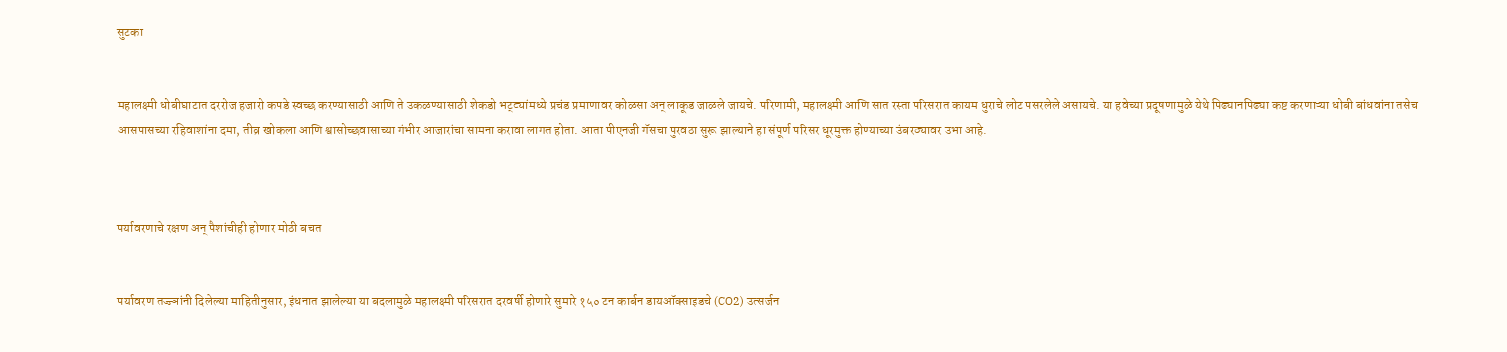सुटका


महालक्ष्मी धोबीघाटात दररोज हजारो कपडे स्वच्छ करण्यासाठी आणि ते उकळण्यासाठी शेकडो भट्ट्यांमध्ये प्रचंड प्रमाणावर कोळसा अन् लाकूड जाळले जायचे. परिणामी, महालक्ष्मी आणि सात रस्ता परिसरात कायम धुराचे लोट पसरलेले असायचे. या हवेच्या प्रदूषणामुळे येथे पिढ्यानपिढ्या कष्ट करणाऱ्या धोबी बांधवांना तसेच आसपासच्या रहिवाशांना दमा, तीव्र खोकला आणि श्वासोच्छवासाच्या गंभीर आजारांचा सामना करावा लागत होता. आता पीएनजी गॅसचा पुरवठा सुरू झाल्याने हा संपूर्ण परिसर धूरमुक्त होण्याच्या उंबरठ्यावर उभा आहे.



पर्यावरणाचे रक्षण अन् पैशांचीही होणार मोठी बचत


पर्यावरण तज्ज्ञांनी दिलेल्या माहितीनुसार, इंधनात झालेल्या या बदलामुळे महालक्ष्मी परिसरात दरवर्षी होणारे सुमारे १५० टन कार्बन डायऑक्साइडचे (CO2) उत्सर्जन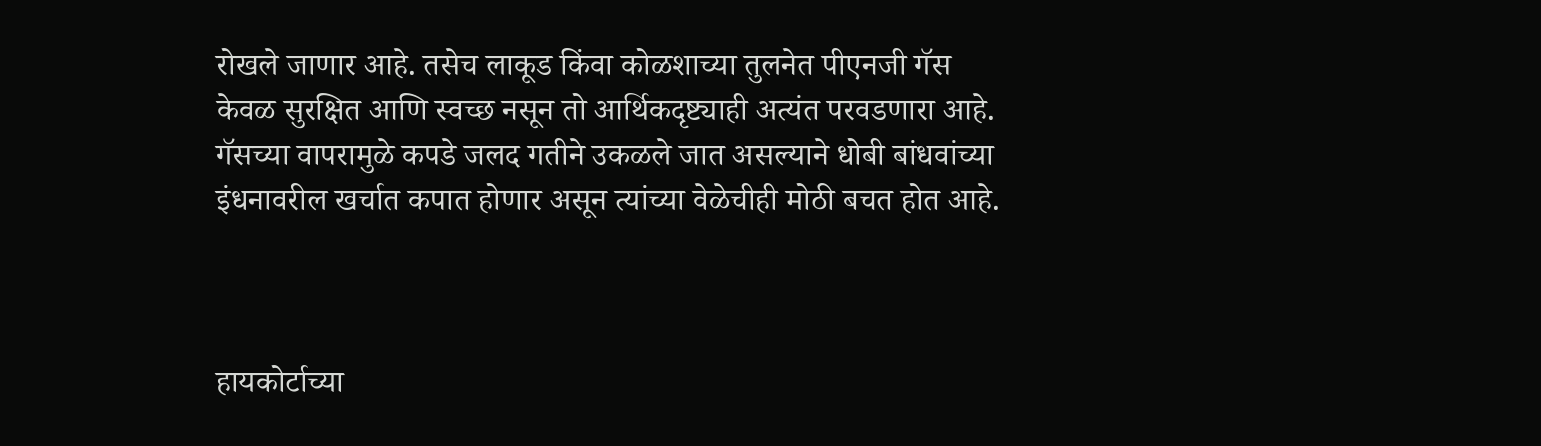रोखले जाणार आहे. तसेच लाकूड किंवा कोळशाच्या तुलनेत पीएनजी गॅस केवळ सुरक्षित आणि स्वच्छ नसून तो आर्थिकदृष्ट्याही अत्यंत परवडणारा आहे. गॅसच्या वापरामुळे कपडे जलद गतीने उकळले जात असल्याने धोबी बांधवांच्या इंधनावरील खर्चात कपात होणार असून त्यांच्या वेळेचीही मोठी बचत होत आहे.



हायकोर्टाच्या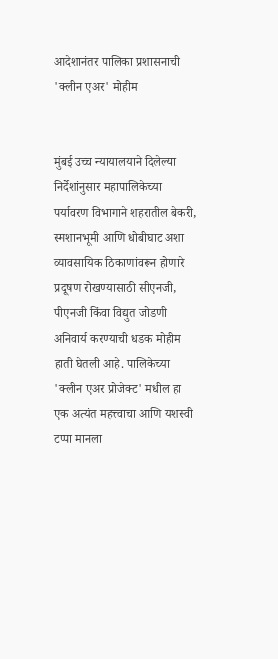आदेशानंतर पालिका प्रशासनाची 'क्लीन एअर' मोहीम


मुंबई उच्च न्यायालयाने दिलेल्या निर्देशांनुसार महापालिकेच्या पर्यावरण विभागाने शहरातील बेकरी, स्मशानभूमी आणि धोबीघाट अशा व्यावसायिक ठिकाणांवरून होणारे प्रदूषण रोखण्यासाठी सीएनजी, पीएनजी किंवा विद्युत जोडणी अनिवार्य करण्याची धडक मोहीम हाती घेतली आहे. पालिकेच्या 'क्लीन एअर प्रोजेक्ट' मधील हा एक अत्यंत महत्त्वाचा आणि यशस्वी टप्पा मानला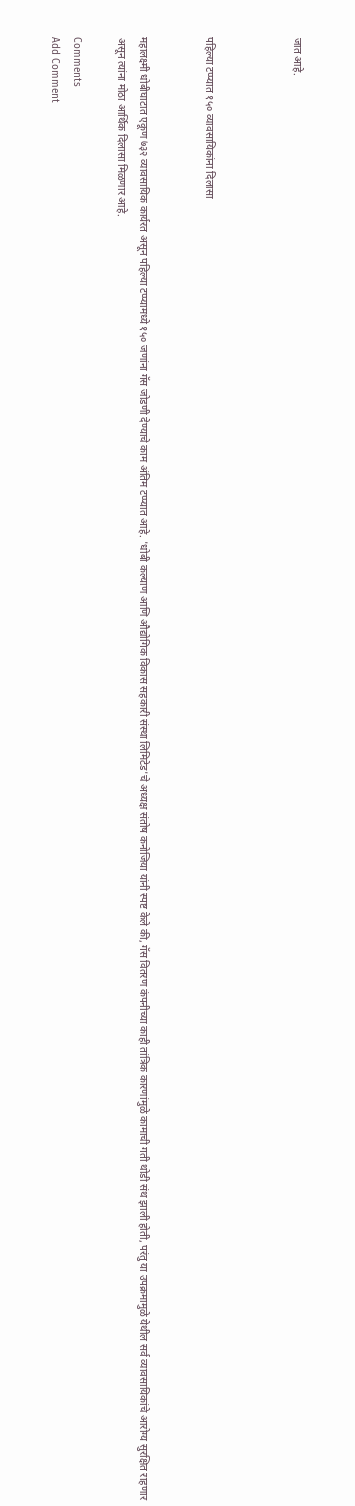जात आहे.



पहिल्या टप्प्यात १५० व्यावसायिकांना दिलासा


महालक्ष्मी धोबीघाटात एकूण ७३२ व्यावसायिक कार्यरत असून पहिल्या टप्प्यामध्ये १५० जणांना गॅस जोडणी देण्याचे काम अंतिम टप्प्यात आहे. 'धोबी कल्याण आणि औद्योगिक विकास सहकारी संस्था लिमिटेड'चे अध्यक्ष संतोष कनोजिया यांनी स्पष्ट केले की, गॅस वितरण कंपनीच्या काही तांत्रिक कारणांमुळे कामाची गती थोडी संथ झाली होती, परंतु या उपक्रमामुळे येथील सर्व व्यावसायिकांचे आरोग्य सुरक्षित राहणार असून त्यांना मोठा आर्थिक दिलासा मिळणार आहे.

Comments
Add Comment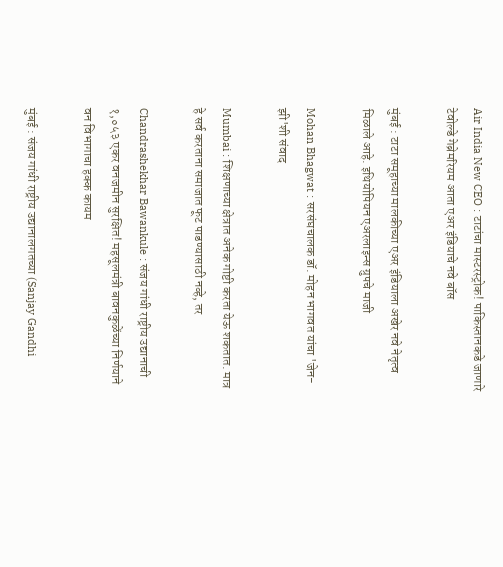Air India New CEO : टाटांचा मास्टरस्ट्रोक! पाकिस्तानकडे जाणारे टेवोल्डे गेब्रेमरियम आता एअर इंडियाचे नवे बॉस

मुंबई : टाटा समूहाच्या मालकीच्या एअर इंडियाला अखेर नवे नेतृत्व मिळाले आहे. इथियोपियन एअरलाइन्स ग्रुपचे माजी

Mohan Bhagwat : सरसंघचालक डॉ. मोहन भागवत यांचा 'जेन-झी'शी संवाद

Mumbai : शिक्षणाच्या क्षेत्रात अनेक गोष्टी करता येऊ शकतात. मात्र हे सर्व करताना समाजात फूट पाडण्यासाठी नव्हे, तर

Chandrashekhar Bawankule : संजय गांधी राष्ट्रीय उद्यानाची १,०५३ एकर वनजमीन सुरक्षित! महसूलमंत्री बावनकुळेंच्या निर्णयाने वन विभागाचा हक्क कायम

मुंबई : संजय गांधी राष्ट्रीय उद्यानालगतच्या (Sanjay Gandhi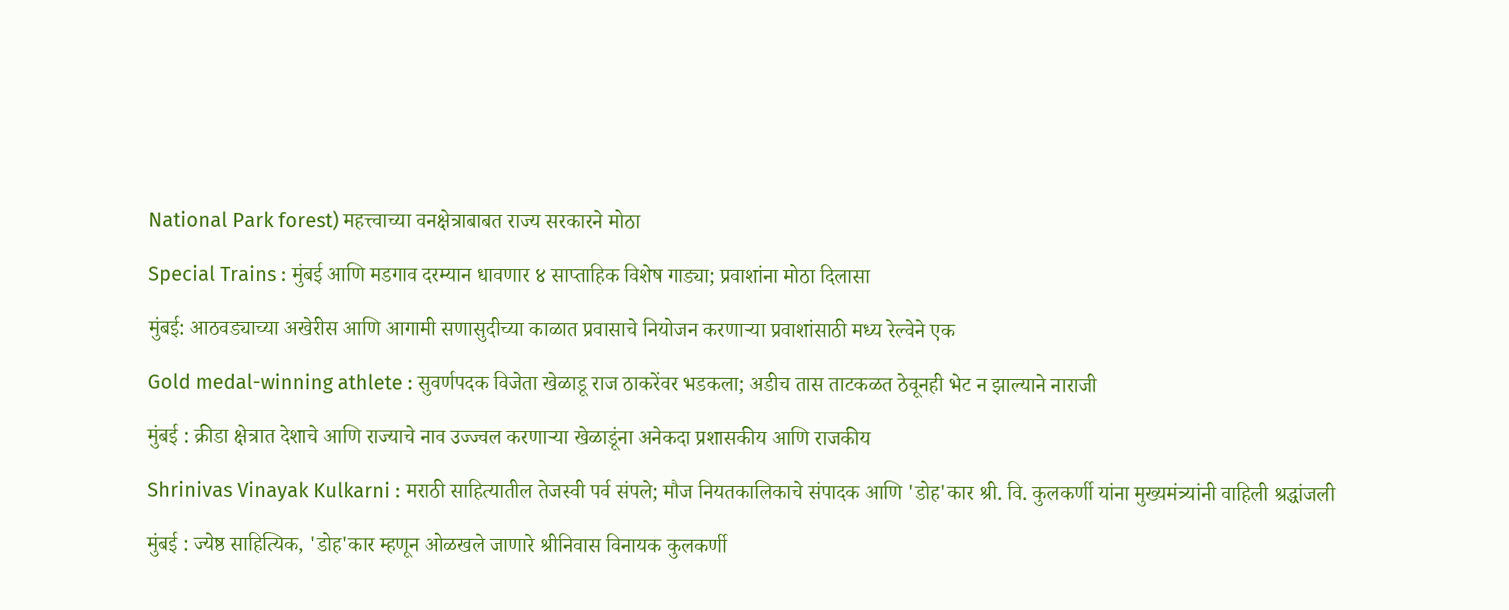National Park forest) महत्त्वाच्या वनक्षेत्राबाबत राज्य सरकारने मोठा

Special Trains : मुंबई आणि मडगाव दरम्यान धावणार ४ साप्ताहिक विशेष गाड्या; प्रवाशांना मोठा दिलासा

मुंबई: आठवड्याच्या अखेरीस आणि आगामी सणासुदीच्या काळात प्रवासाचे नियोजन करणाऱ्या प्रवाशांसाठी मध्य रेल्वेने एक

Gold medal-winning athlete : सुवर्णपदक विजेता खेळाडू राज ठाकरेंवर भडकला; अडीच तास ताटकळत ठेवूनही भेट न झाल्याने नाराजी

मुंबई : क्रीडा क्षेत्रात देशाचे आणि राज्याचे नाव उज्ज्वल करणाऱ्या खेळाडूंना अनेकदा प्रशासकीय आणि राजकीय

Shrinivas Vinayak Kulkarni : मराठी साहित्यातील तेजस्वी पर्व संपले; मौज नियतकालिकाचे संपादक आणि 'डोह'कार श्री. वि. कुलकर्णी यांना मुख्यमंत्र्यांनी वाहिली श्रद्धांजली

मुंबई : ज्येष्ठ साहित्यिक, 'डोह'कार म्हणून ओळखले जाणारे श्रीनिवास विनायक कुलकर्णी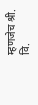म्हणजेच श्री. वि.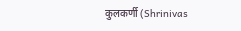कुलकर्णी (Shrinivas